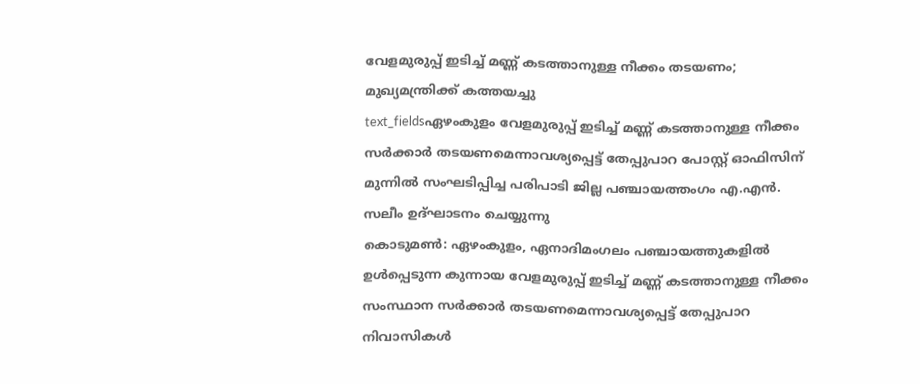വേളമുരുപ്പ് ഇടിച്ച് മണ്ണ് കടത്താനുള്ള നീക്കം തടയണം; മുഖ്യമന്ത്രിക്ക് കത്തയച്ചു
text_fieldsഏഴംകുളം വേളമുരുപ്പ് ഇടിച്ച് മണ്ണ് കടത്താനുള്ള നീക്കം സർക്കാർ തടയണമെന്നാവശ്യപ്പെട്ട് തേപ്പുപാറ പോസ്റ്റ് ഓഫിസിന് മുന്നിൽ സംഘടിപ്പിച്ച പരിപാടി ജില്ല പഞ്ചായത്തംഗം എ.എൻ. സലീം ഉദ്ഘാടനം ചെയ്യുന്നു
കൊടുമൺ: ഏഴംകുളം, ഏനാദിമംഗലം പഞ്ചായത്തുകളിൽ ഉൾപ്പെടുന്ന കുന്നായ വേളമുരുപ്പ് ഇടിച്ച് മണ്ണ് കടത്താനുള്ള നീക്കം സംസ്ഥാന സർക്കാർ തടയണമെന്നാവശ്യപ്പെട്ട് തേപ്പുപാറ നിവാസികൾ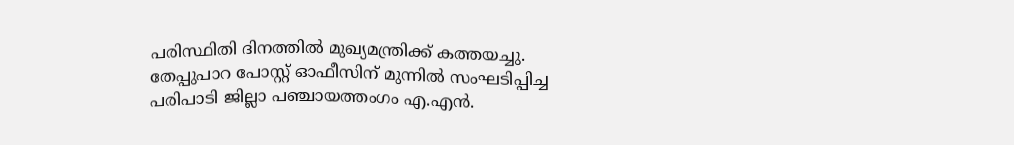പരിസ്ഥിതി ദിനത്തിൽ മുഖ്യമന്ത്രിക്ക് കത്തയച്ചു. തേപ്പുപാറ പോസ്റ്റ് ഓഫീസിന് മുന്നിൽ സംഘടിപ്പിച്ച പരിപാടി ജില്ലാ പഞ്ചായത്തംഗം എ.എൻ.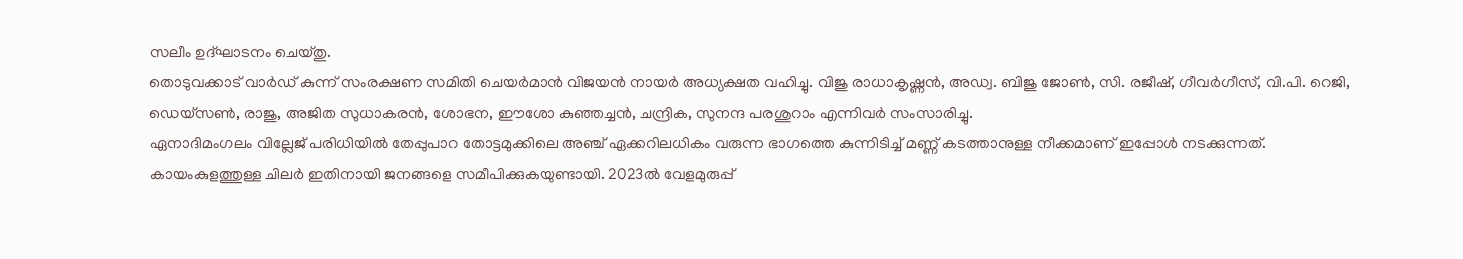സലീം ഉദ്ഘാടനം ചെയ്തു.
തൊടുവക്കാട് വാർഡ് കുന്ന് സംരക്ഷണ സമിതി ചെയർമാൻ വിജയൻ നായർ അധ്യക്ഷത വഹിച്ചു. വിജു രാധാകൃഷ്ണൻ, അഡ്വ. ബിജു ജോൺ, സി. രജീഷ്, ഗീവർഗീസ്, വി.പി. റെജി, ഡെയ്സൺ, രാജു, അജിത സുധാകരൻ, ശോഭന, ഈശോ കുഞ്ഞച്ചൻ, ചന്ദ്രിക, സുനന്ദ പരശുറാം എന്നിവർ സംസാരിച്ചു.
ഏനാദിമംഗലം വില്ലേജ് പരിധിയിൽ തേപ്പുപാറ തോട്ടമുക്കിലെ അഞ്ച് ഏക്കറിലധികം വരുന്ന ഭാഗത്തെ കുന്നിടിച്ച് മണ്ണ് കടത്താനുള്ള നീക്കമാണ് ഇപ്പോൾ നടക്കുന്നത്. കായംകുളത്തുള്ള ചിലർ ഇതിനായി ജനങ്ങളെ സമീപിക്കുകയുണ്ടായി. 2023ൽ വേളമുരുപ്പ്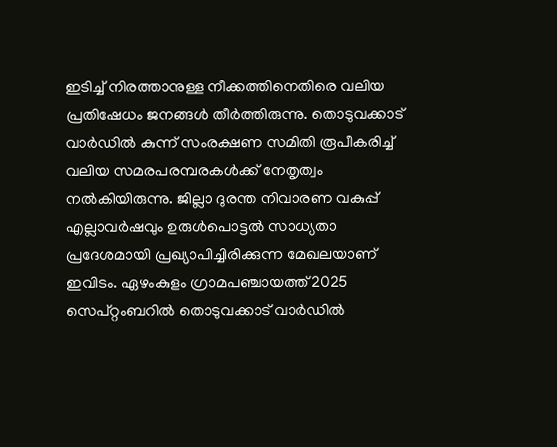ഇടിച്ച് നിരത്താനുള്ള നീക്കത്തിനെതിരെ വലിയ പ്രതിഷേധം ജനങ്ങൾ തീർത്തിരുന്നു. തൊടുവക്കാട് വാർഡിൽ കുന്ന് സംരക്ഷണ സമിതി രൂപീകരിച്ച് വലിയ സമരപരമ്പരകൾക്ക് നേതൃത്വം നൽകിയിരുന്നു. ജില്ലാ ദുരന്ത നിവാരണ വകുപ്പ് എല്ലാവർഷവും ഉരുൾപൊട്ടൽ സാധ്യതാ പ്രദേശമായി പ്രഖ്യാപിച്ചിരിക്കുന്ന മേഖലയാണ് ഇവിടം. ഏഴംകുളം ഗ്രാമപഞ്ചായത്ത് 2025 സെപ്റ്റംബറിൽ തൊടുവക്കാട് വാർഡിൽ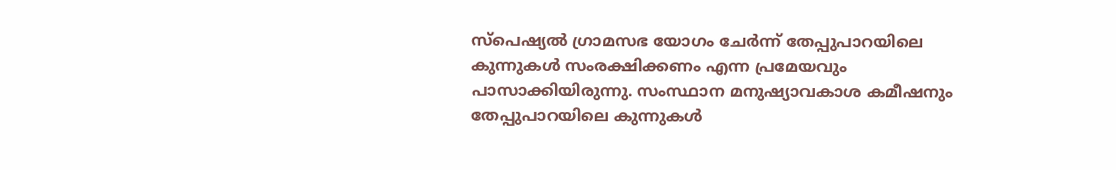സ്പെഷ്യൽ ഗ്രാമസഭ യോഗം ചേർന്ന് തേപ്പുപാറയിലെ കുന്നുകൾ സംരക്ഷിക്കണം എന്ന പ്രമേയവും പാസാക്കിയിരുന്നു. സംസ്ഥാന മനുഷ്യാവകാശ കമീഷനും തേപ്പുപാറയിലെ കുന്നുകൾ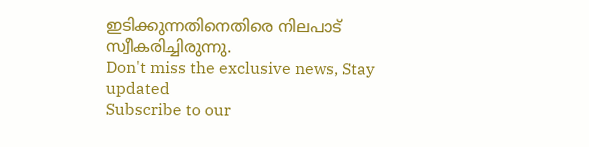ഇടിക്കുന്നതിനെതിരെ നിലപാട് സ്വീകരിച്ചിരുന്നു.
Don't miss the exclusive news, Stay updated
Subscribe to our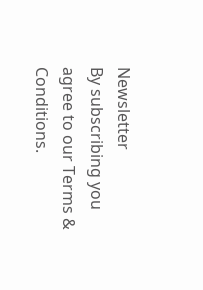Newsletter
By subscribing you agree to our Terms & Conditions.